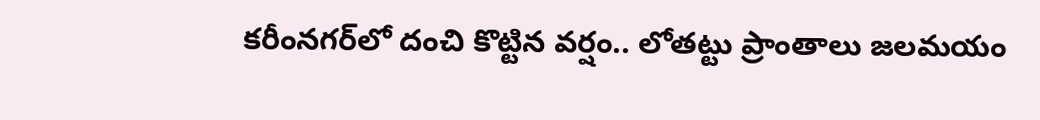కరీంనగర్‌లో దంచి కొట్టిన వర్షం.. లోతట్టు ప్రాంతాలు జలమయం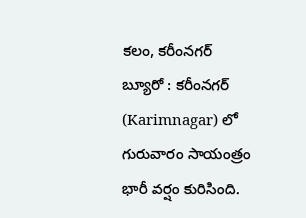కలం, కరీంనగర్ బ్యూరో : కరీంనగర్‌ (Karimnagar) లో గురువారం సాయంత్రం భారీ వర్షం కురిసింది.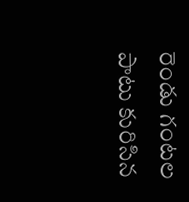రెండు గంటల పాటు కురిసిన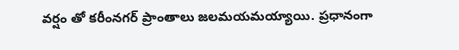వర్షం తో కరీంనగర్ ప్రాంతాలు జలమయమయ్యాయి. ప్రధానంగా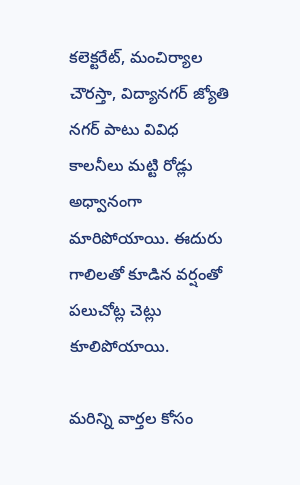కలెక్టరేట్, మంచిర్యాల చౌరస్తా, విద్యానగర్ జ్యోతి నగర్ పాటు వివిధ కాలనీలు మట్టి రోడ్లు అధ్వానంగా మారిపోయాయి. ఈదురు గాలిలతో కూడిన వర్షంతో పలుచోట్ల చెట్లు కూలిపోయాయి.

మ‌రిన్ని వార్త‌ల కోసం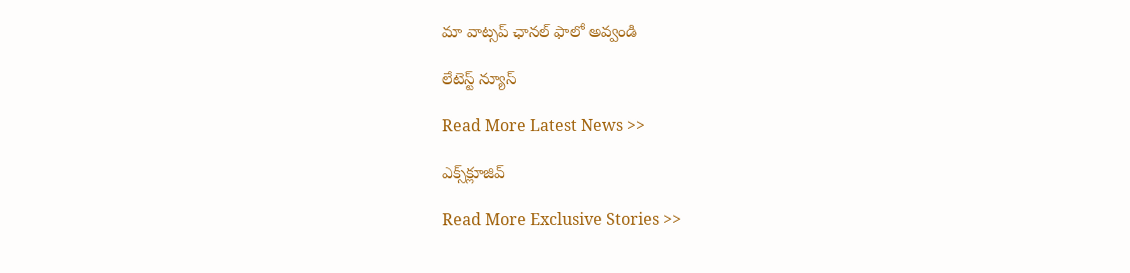మా వాట్స‌ప్ ఛాన‌ల్ ఫాలో అవ్వండి

లేటెస్ట్ న్యూస్‌

Read More Latest News >>

ఎక్స్‌క్లూజివ్‌

Read More Exclusive Stories >>